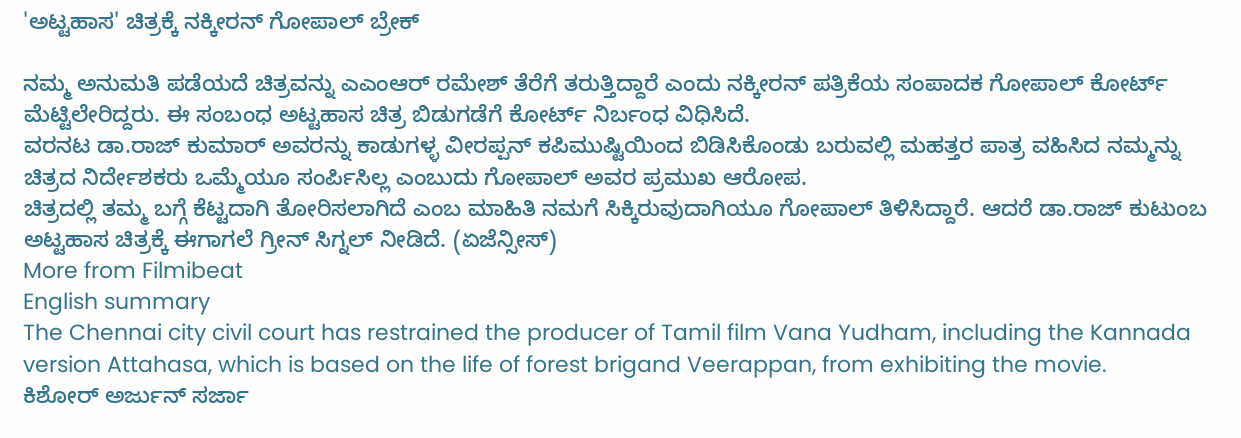'ಅಟ್ಟಹಾಸ' ಚಿತ್ರಕ್ಕೆ ನಕ್ಕೀರನ್ ಗೋಪಾಲ್ ಬ್ರೇಕ್

ನಮ್ಮ ಅನುಮತಿ ಪಡೆಯದೆ ಚಿತ್ರವನ್ನು ಎಎಂಆರ್ ರಮೇಶ್ ತೆರೆಗೆ ತರುತ್ತಿದ್ದಾರೆ ಎಂದು ನಕ್ಕೀರನ್ ಪತ್ರಿಕೆಯ ಸಂಪಾದಕ ಗೋಪಾಲ್ ಕೋರ್ಟ್ ಮೆಟ್ಟಿಲೇರಿದ್ದರು. ಈ ಸಂಬಂಧ ಅಟ್ಟಹಾಸ ಚಿತ್ರ ಬಿಡುಗಡೆಗೆ ಕೋರ್ಟ್ ನಿರ್ಬಂಧ ವಿಧಿಸಿದೆ.
ವರನಟ ಡಾ.ರಾಜ್ ಕುಮಾರ್ ಅವರನ್ನು ಕಾಡುಗಳ್ಳ ವೀರಪ್ಪನ್ ಕಪಿಮುಷ್ಟಿಯಿಂದ ಬಿಡಿಸಿಕೊಂಡು ಬರುವಲ್ಲಿ ಮಹತ್ತರ ಪಾತ್ರ ವಹಿಸಿದ ನಮ್ಮನ್ನು ಚಿತ್ರದ ನಿರ್ದೇಶಕರು ಒಮ್ಮೆಯೂ ಸಂರ್ಪಿಸಿಲ್ಲ ಎಂಬುದು ಗೋಪಾಲ್ ಅವರ ಪ್ರಮುಖ ಆರೋಪ.
ಚಿತ್ರದಲ್ಲಿ ತಮ್ಮ ಬಗ್ಗೆ ಕೆಟ್ಟದಾಗಿ ತೋರಿಸಲಾಗಿದೆ ಎಂಬ ಮಾಹಿತಿ ನಮಗೆ ಸಿಕ್ಕಿರುವುದಾಗಿಯೂ ಗೋಪಾಲ್ ತಿಳಿಸಿದ್ದಾರೆ. ಆದರೆ ಡಾ.ರಾಜ್ ಕುಟುಂಬ ಅಟ್ಟಹಾಸ ಚಿತ್ರಕ್ಕೆ ಈಗಾಗಲೆ ಗ್ರೀನ್ ಸಿಗ್ನಲ್ ನೀಡಿದೆ. (ಏಜೆನ್ಸೀಸ್)
More from Filmibeat
English summary
The Chennai city civil court has restrained the producer of Tamil film Vana Yudham, including the Kannada version Attahasa, which is based on the life of forest brigand Veerappan, from exhibiting the movie.
ಕಿಶೋರ್ ಅರ್ಜುನ್ ಸರ್ಜಾ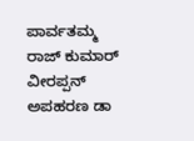ಪಾರ್ವತಮ್ಮ ರಾಜ್ ಕುಮಾರ್ ವೀರಪ್ಪನ್ ಅಪಹರಣ ಡಾ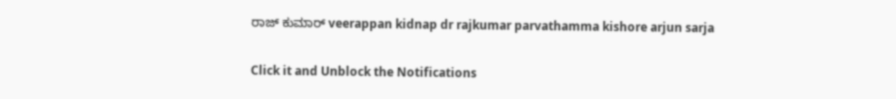ರಾಜ್ ಕುಮಾರ್ veerappan kidnap dr rajkumar parvathamma kishore arjun sarja


Click it and Unblock the Notifications